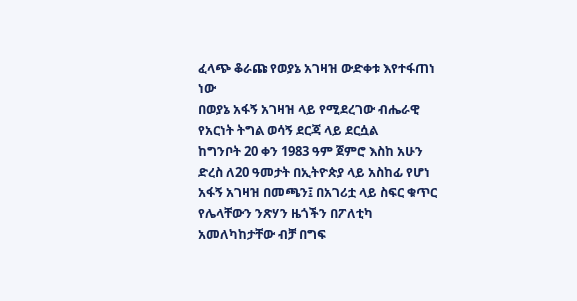ፈላጭ ቆራጩ የወያኔ አገዛዝ ውድቀቱ እየተፋጠነ ነው
በወያኔ አፋኝ አገዛዝ ላይ የሚደረገው ብሔራዊ የአርነት ትግል ወሳኝ ደርጃ ላይ ደርሷል
ከግንቦት 20 ቀን 1983 ዓም ጀምሮ እስከ አሁን ድረስ ለ20 ዓመታት በኢትዮጵያ ላይ አስከፊ የሆነ አፋኝ አገዛዝ በመጫን፤ በአገሪቷ ላይ ስፍር ቁጥር የሌላቸውን ንጽሃን ዜጎችን በፖለቲካ አመለካከታቸው ብቻ በግፍ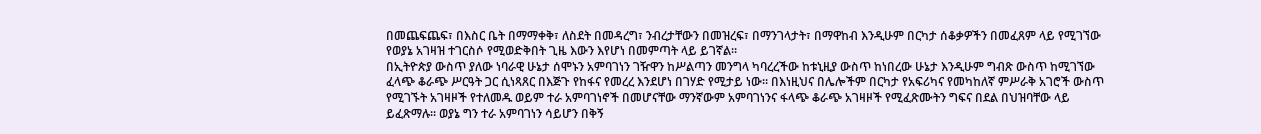በመጨፍጨፍ፣ በእስር ቤት በማማቀቅ፣ ለስደት በመዳረግ፣ ንብረታቸውን በመዝረፍ፣ በማንገላታት፣ በማዋከብ እንዲሁም በርካታ ሰቆቃዎችን በመፈጸም ላይ የሚገኘው የወያኔ አገዛዝ ተገርስሶ የሚወድቅበት ጊዜ እውን እየሆነ በመምጣት ላይ ይገኛል።
በኢትዮጵያ ውስጥ ያለው ነባራዊ ሁኔታ ሰሞኑን አምባገነን ገዥዋን ከሥልጣን መንግላ ካባረረችው ከቱኒዚያ ውስጥ ከነበረው ሁኔታ እንዲሁም ግብጽ ውስጥ ከሚገኘው ፈላጭ ቆራጭ ሥርዓት ጋር ሲነጻጸር በእጅጉ የከፋና የመረረ እንደሆነ በገሃድ የሚታይ ነው። በእነዚህና በሌሎችም በርካታ የአፍሪካና የመካከለኛ ምሥራቅ አገሮች ውስጥ የሚገኙት አገዛዞች የተለመዱ ወይም ተራ አምባገነኖች በመሆናቸው ማንኛውም አምባገነንና ፋላጭ ቆራጭ አገዛዞች የሚፈጽሙትን ግፍና በደል በህዝባቸው ላይ ይፈጽማሉ። ወያኔ ግን ተራ አምባገነን ሳይሆን በቅኝ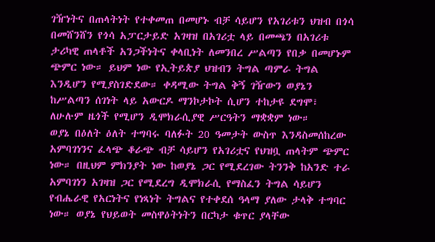ገዥነትና በጠላትነት የተቀመጠ በመሆኑ ብቻ ሳይሆን የአገሪቱን ህዝብ በጎሳ በመሸንሸን የጎሳ አፓርታይድ አገዛዝ በአገሪቷ ላይ በመጫን በአገሪቱ ታሪካዊ ጠላቶች አንጋችነትና ቀላቢነት ለመንበረ ሥልጣን የበቃ በመሆኑም ጭምር ነው። ይህም ነው የኢትይጵያ ህዝብን ትግል ጣምራ ትግል እንዲሆን የሚያስገድደው። ቀዳሚው ትግል ቅኝ ገዥውን ወያኔን ከሥልጣን ሰገነት ላይ አውርዶ ማንኮታኮት ሲሆን ተከታዩ ደግሞ፣ ለሁሉም ዜጎች የሚሆን ዲሞክራሲያዊ ሥርዓትን ማቋቋም ነው።
ወያኔ በዕለት ዕለት ተግባሩ ባለፉት 20 ዓመታት ውስጥ እንዳስመሰከረው አምባገነንና ፈላጭ ቆራጭ ብቻ ሳይሆን የአገሪቷና የህዝቧ ጠላትም ጭምር ነው። በዚህም ምክንያት ነው ከወያኔ ጋር የሚደረገው ትንንቅ ከአንድ ተራ አምባገነን አገዛዝ ጋር የሚደረግ ዲሞክራሲ የማስፈን ትግል ሳይሆን የብሔራዊ የአርነትና የነጻነት ትግልና የተቀደሰ ዓላማ ያለው ታላቅ ተግባር ነው። ወያኔ የህይወት መስዋዕትነትን በርካታ ቁጥር ያላቸው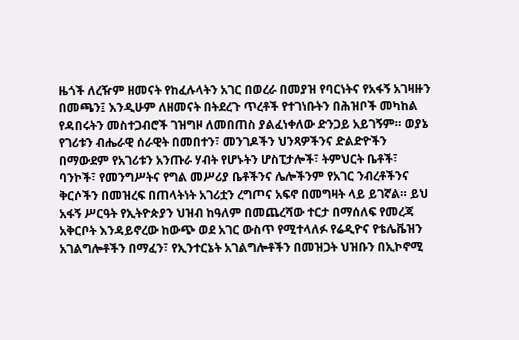ዜጎች ለረዥም ዘመናት የከፈሉላትን አገር በወረራ በመያዝ የባርነትና የአፋኝ አገዛዙን በመጫን፤ እንዲሁም ለዘመናት በትደረጉ ጥረቶች የተገነቡትን በሕዝቦች መካከል የዳበሩትን መስተጋብሮች ገዝግዞ ለመበጠስ ያልፈነቀለው ድንጋይ አይገኝም። ወያኔ የገሪቱን ብሔራዊ ሰራዊት በመበተን፣ መንገዶችን ህንጻዎችንና ድልድዮችን በማውደም የአገሪቱን አንጡራ ሃብት የሆኑትን ሆስፒታሎች፣ ትምህርት ቤቶች፣ ባንኮች፣ የመንግሥትና የግል መሥሪያ ቤቶችንና ሌሎችንም የአገር ንብረቶችንና ቅርሶችን በመዝረፍ በጠላትነት አገሪቷን ረግጦና አፍኖ በመግዛት ላይ ይገኛል። ይህ አፋኝ ሥርዓት የኢትዮጵያን ህዝብ ከዓለም በመጨረሻው ተርታ በማሰለፍ የመረጃ አቅርቦት እንዳይኖረው ከውጭ ወደ አገር ውስጥ የሚተላለፉ የሬዲዮና የቴሌቬዝን አገልግሎቶችን በማፈን፣ የኢንተርኔት አገልግሎቶችን በመዝጋት ህዝቡን በኢኮኖሚ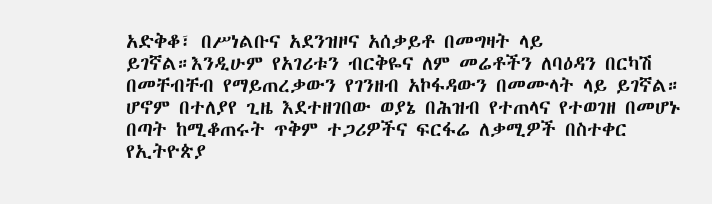አድቅቆ፣ በሥነልቡና አደንዝዞና አሰቃይቶ በመግዛት ላይ ይገኛል።እንዲሁም የአገሪቱን ብርቅዬና ለም መሬቶችን ለባዕዳን በርካሽ በመቸብቸብ የማይጠረቃውን የገንዘብ አኮፋዳውን በመሙላት ላይ ይገኛል።
ሆኖም በተለያየ ጊዜ እደተዘገበው ወያኔ በሕዝብ የተጠላና የተወገዘ በመሆኑ በጣት ከሚቆጠሩት ጥቅም ተጋሪዎችና ፍርፋሬ ለቃሚዎች በስተቀር የኢትዮጵያ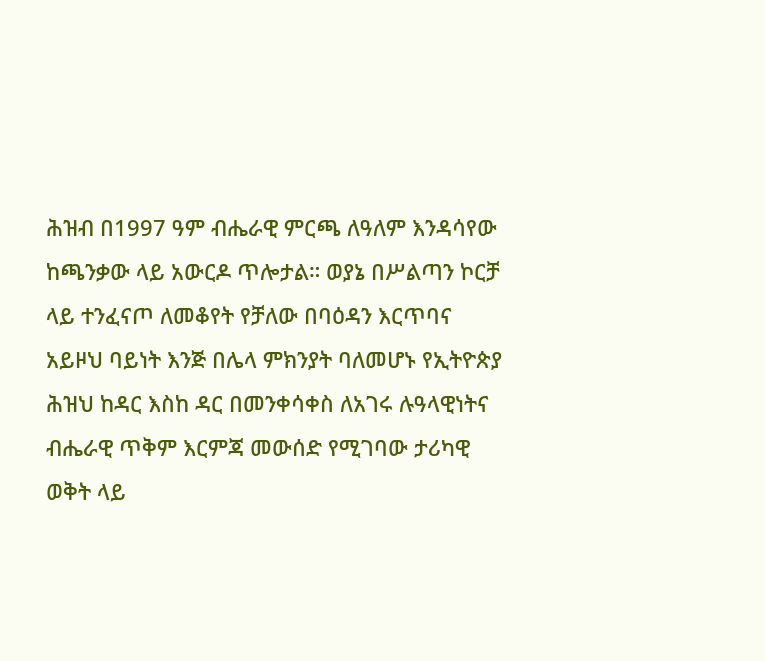ሕዝብ በ1997 ዓም ብሔራዊ ምርጫ ለዓለም እንዳሳየው ከጫንቃው ላይ አውርዶ ጥሎታል። ወያኔ በሥልጣን ኮርቻ ላይ ተንፈናጦ ለመቆየት የቻለው በባዕዳን እርጥባና አይዞህ ባይነት እንጅ በሌላ ምክንያት ባለመሆኑ የኢትዮጵያ ሕዝህ ከዳር እስከ ዳር በመንቀሳቀስ ለአገሩ ሉዓላዊነትና ብሔራዊ ጥቅም እርምጃ መውሰድ የሚገባው ታሪካዊ ወቅት ላይ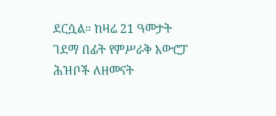ደርሷል። ከዛሬ 21 ዓመታት ገደማ በፊት የምሥራቅ አውሮፓ ሕዝቦች ለዘመናት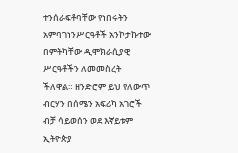ተንሰራፍቶባቸው የነበሩትን አምባገነንሥርዓቶች አንኮታኩተው በምትካቸው ዲሞክራሲያዊ ሥርዓቶችን ለመመስረት ችለዋል። ዘንድሮም ይህ የለውጥ ብርሃን በሰሜን አፍሪካ አገሮች ብቻ ሳይወሰን ወደ እኛይቱም ኢትዮጵያ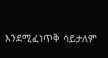እንደሚፈነጥቅ ሳይታለም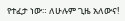የተፈታ ነው። ለሁሉም ጊዜ አለውና!